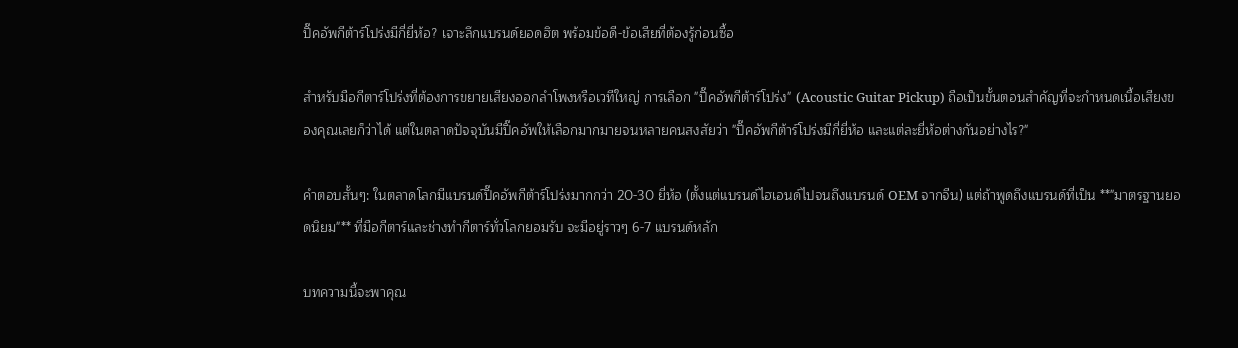ปิ๊คอัพกีต้าร์โปร่งมีกี่ยี่ห้อ? เจาะลึกแบรนด์ยอดฮิต พร้อมข้อดี-ข้อเสียที่ต้องรู้ก่อนซื้อ

สำหรับมือกีตาร์โปร่งที่ต้องการขยายเสียงออกลำโพงหรือเวทีใหญ่ การเลือก "ปิ๊คอัพกีต้าร์โปร่ง" (Acoustic Guitar Pickup) ถือเป็นขั้นตอนสำคัญที่จะกำหนดเนื้อเสียงของคุณเลยก็ว่าได้ แต่ในตลาดปัจจุบันมีปิ๊คอัพให้เลือกมากมายจนหลายคนสงสัยว่า "ปิ๊คอัพกีต้าร์โปร่งมีกี่ยี่ห้อ และแต่ละยี่ห้อต่างกันอย่างไร?"

คำตอบสั้นๆ: ในตลาดโลกมีแบรนด์ปิ๊คอัพกีต้าร์โปร่งมากกว่า 20-30 ยี่ห้อ (ตั้งแต่แบรนด์ไฮเอนด์ไปจนถึงแบรนด์ OEM จากจีน) แต่ถ้าพูดถึงแบรนด์ที่เป็น **"มาตรฐานยอดนิยม"** ที่มือกีตาร์และช่างทำกีตาร์ทั่วโลกยอมรับ จะมีอยู่ราวๆ 6-7 แบรนด์หลัก

บทความนี้จะพาคุณ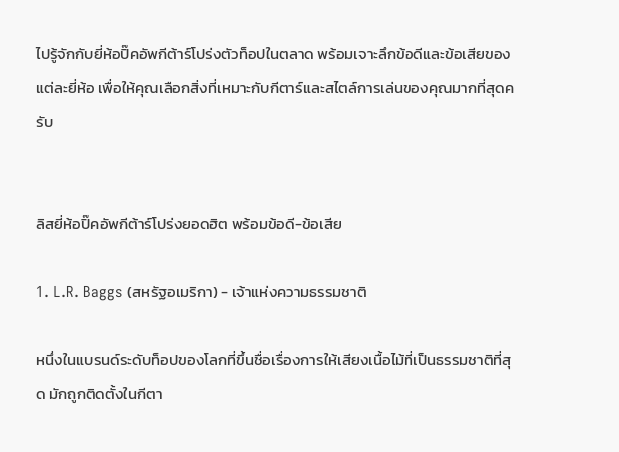ไปรู้จักกับยี่ห้อปิ๊คอัพกีต้าร์โปร่งตัวท็อปในตลาด พร้อมเจาะลึกข้อดีและข้อเสียของแต่ละยี่ห้อ เพื่อให้คุณเลือกสิ่งที่เหมาะกับกีตาร์และสไตล์การเล่นของคุณมากที่สุดครับ


ลิสยี่ห้อปิ๊คอัพกีต้าร์โปร่งยอดฮิต พร้อมข้อดี-ข้อเสีย

1. L.R. Baggs (สหรัฐอเมริกา) - เจ้าแห่งความธรรมชาติ

หนึ่งในแบรนด์ระดับท็อปของโลกที่ขึ้นชื่อเรื่องการให้เสียงเนื้อไม้ที่เป็นธรรมชาติที่สุด มักถูกติดตั้งในกีตา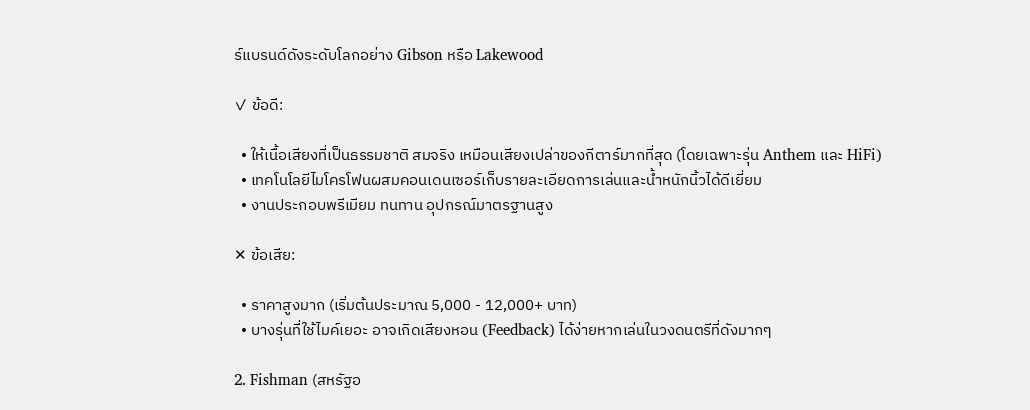ร์แบรนด์ดังระดับโลกอย่าง Gibson หรือ Lakewood

✓ ข้อดี:

  • ให้เนื้อเสียงที่เป็นธรรมชาติ สมจริง เหมือนเสียงเปล่าของกีตาร์มากที่สุด (โดยเฉพาะรุ่น Anthem และ HiFi)
  • เทคโนโลยีไมโครโฟนผสมคอนเดนเซอร์เก็บรายละเอียดการเล่นและน้ำหนักนิ้วได้ดีเยี่ยม
  • งานประกอบพรีเมียม ทนทาน อุปกรณ์มาตรฐานสูง

✕ ข้อเสีย:

  • ราคาสูงมาก (เริ่มต้นประมาณ 5,000 - 12,000+ บาท)
  • บางรุ่นที่ใช้ไมค์เยอะ อาจเกิดเสียงหอน (Feedback) ได้ง่ายหากเล่นในวงดนตรีที่ดังมากๆ

2. Fishman (สหรัฐอ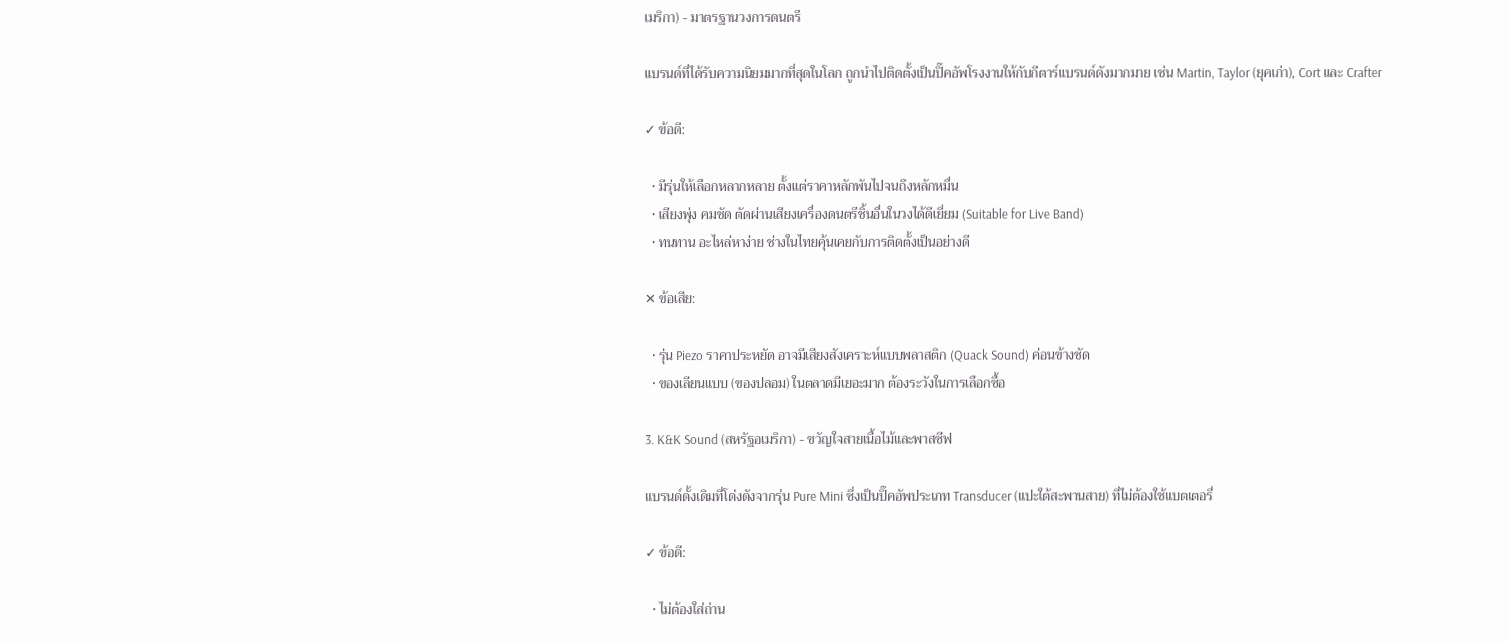เมริกา) - มาตรฐานวงการดนตรี

แบรนด์ที่ได้รับความนิยมมากที่สุดในโลก ถูกนำไปติดตั้งเป็นปิ๊คอัพโรงงานให้กับกีตาร์แบรนด์ดังมากมาย เช่น Martin, Taylor (ยุคเก่า), Cort และ Crafter

✓ ข้อดี:

  • มีรุ่นให้เลือกหลากหลาย ตั้งแต่ราคาหลักพันไปจนถึงหลักหมื่น
  • เสียงพุ่ง คมชัด ตัดผ่านเสียงเครื่องดนตรีชิ้นอื่นในวงได้ดีเยี่ยม (Suitable for Live Band)
  • ทนทาน อะไหล่หาง่าย ช่างในไทยคุ้นเคยกับการติดตั้งเป็นอย่างดี

✕ ข้อเสีย:

  • รุ่น Piezo ราคาประหยัด อาจมีเสียงสังเคราะห์แบบพลาสติก (Quack Sound) ค่อนข้างชัด
  • ของเลียนแบบ (ของปลอม) ในตลาดมีเยอะมาก ต้องระวังในการเลือกซื้อ

3. K&K Sound (สหรัฐอเมริกา) - ขวัญใจสายเนื้อไม้และพาสซีฟ

แบรนด์ดั้งเดิมที่โด่งดังจากรุ่น Pure Mini ซึ่งเป็นปิ๊คอัพประเภท Transducer (แปะใต้สะพานสาย) ที่ไม่ต้องใช้แบตเตอรี่

✓ ข้อดี:

  • ไม่ต้องใส่ถ่าน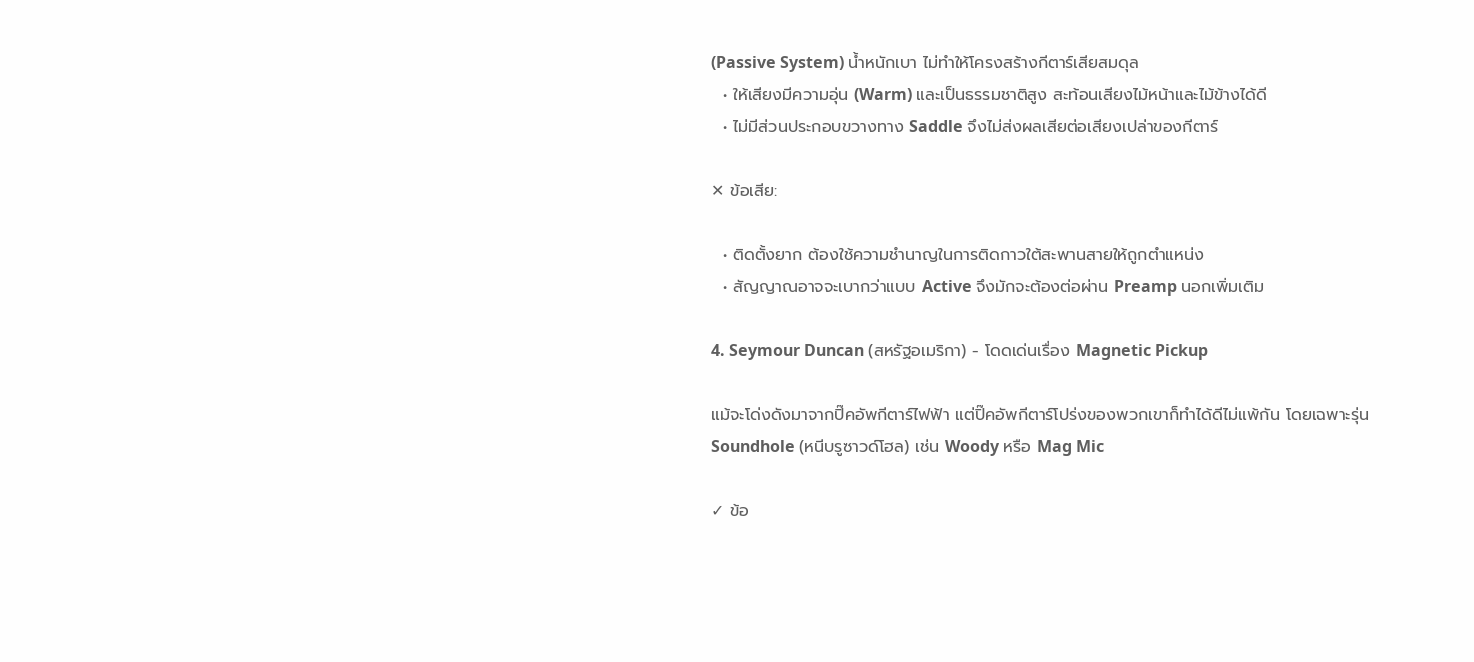(Passive System) น้ำหนักเบา ไม่ทำให้โครงสร้างกีตาร์เสียสมดุล
  • ให้เสียงมีความอุ่น (Warm) และเป็นธรรมชาติสูง สะท้อนเสียงไม้หน้าและไม้ข้างได้ดี
  • ไม่มีส่วนประกอบขวางทาง Saddle จึงไม่ส่งผลเสียต่อเสียงเปล่าของกีตาร์

✕ ข้อเสีย:

  • ติดตั้งยาก ต้องใช้ความชำนาญในการติดกาวใต้สะพานสายให้ถูกตำแหน่ง
  • สัญญาณอาจจะเบากว่าแบบ Active จึงมักจะต้องต่อผ่าน Preamp นอกเพิ่มเติม

4. Seymour Duncan (สหรัฐอเมริกา) - โดดเด่นเรื่อง Magnetic Pickup

แม้จะโด่งดังมาจากปิ๊คอัพกีตาร์ไฟฟ้า แต่ปิ๊คอัพกีตาร์โปร่งของพวกเขาก็ทำได้ดีไม่แพ้กัน โดยเฉพาะรุ่น Soundhole (หนีบรูซาวด์โฮล) เช่น Woody หรือ Mag Mic

✓ ข้อ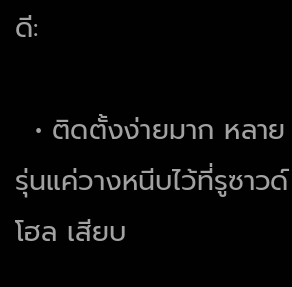ดี:

  • ติดตั้งง่ายมาก หลายรุ่นแค่วางหนีบไว้ที่รูซาวด์โฮล เสียบ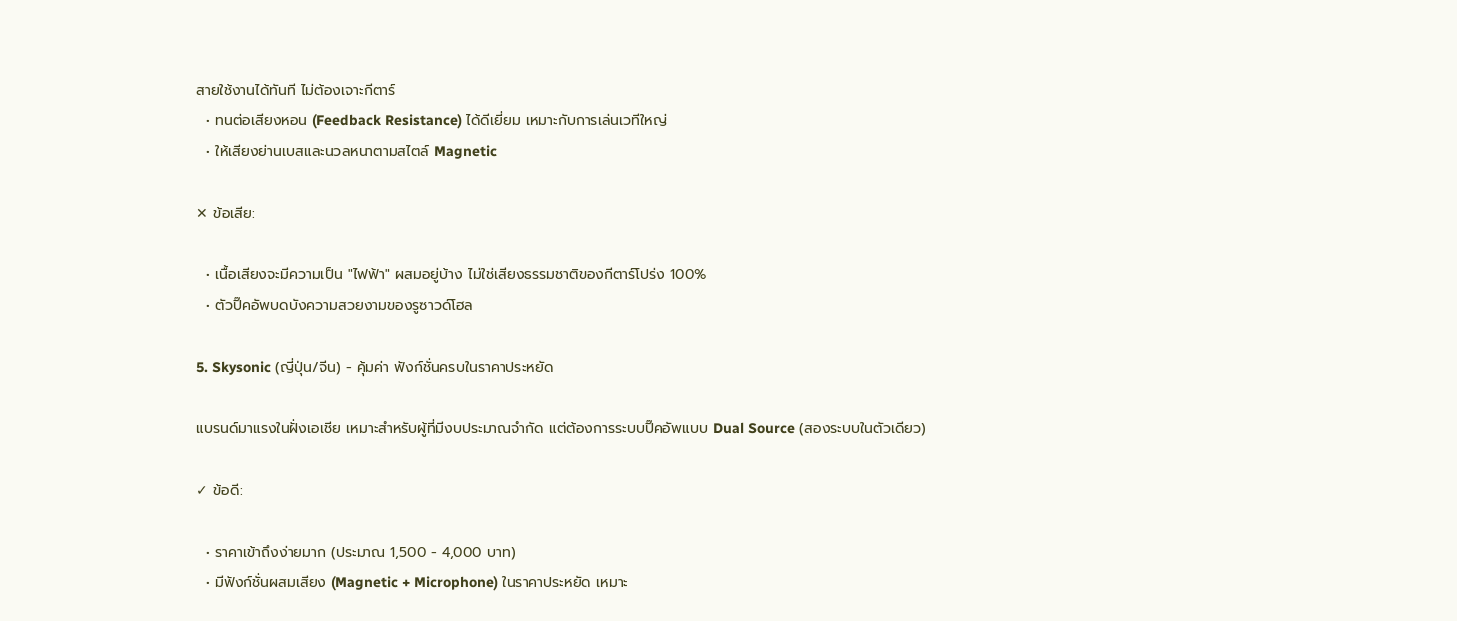สายใช้งานได้ทันที ไม่ต้องเจาะกีตาร์
  • ทนต่อเสียงหอน (Feedback Resistance) ได้ดีเยี่ยม เหมาะกับการเล่นเวทีใหญ่
  • ให้เสียงย่านเบสและนวลหนาตามสไตล์ Magnetic

✕ ข้อเสีย:

  • เนื้อเสียงจะมีความเป็น "ไฟฟ้า" ผสมอยู่บ้าง ไม่ใช่เสียงธรรมชาติของกีตาร์โปร่ง 100%
  • ตัวปิ๊คอัพบดบังความสวยงามของรูซาวด์โฮล

5. Skysonic (ญี่ปุ่น/จีน) - คุ้มค่า ฟังก์ชั่นครบในราคาประหยัด

แบรนด์มาแรงในฝั่งเอเชีย เหมาะสำหรับผู้ที่มีงบประมาณจำกัด แต่ต้องการระบบปิ๊คอัพแบบ Dual Source (สองระบบในตัวเดียว)

✓ ข้อดี:

  • ราคาเข้าถึงง่ายมาก (ประมาณ 1,500 - 4,000 บาท)
  • มีฟังก์ชั่นผสมเสียง (Magnetic + Microphone) ในราคาประหยัด เหมาะ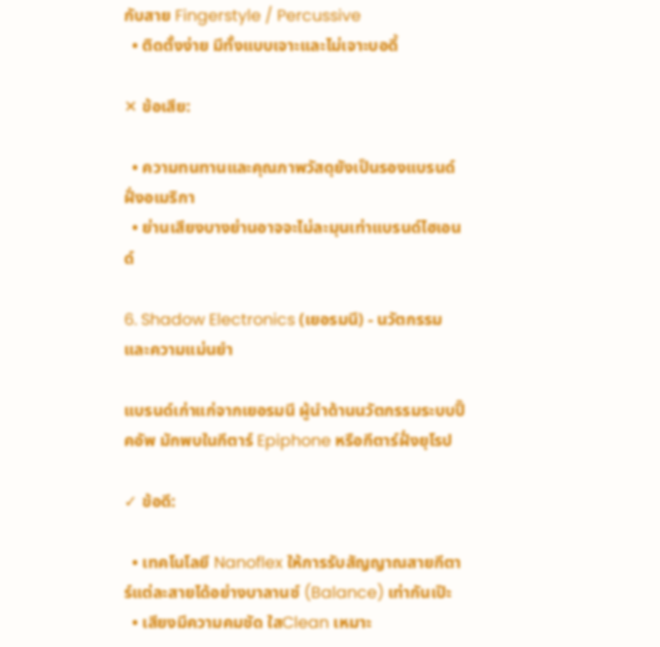กับสาย Fingerstyle / Percussive
  • ติดตั้งง่าย มีทั้งแบบเจาะและไม่เจาะบอดี้

✕ ข้อเสีย:

  • ความทนทานและคุณภาพวัสดุยังเป็นรองแบรนด์ฝั่งอเมริกา
  • ย่านเสียงบางย่านอาจจะไม่ละมุนเท่าแบรนด์ไฮเอนด์

6. Shadow Electronics (เยอรมนี) - นวัตกรรมและความแม่นยำ

แบรนด์เก่าแก่จากเยอรมนี ผู้นำด้านนวัตกรรมระบบปิ๊คอัพ มักพบในกีตาร์ Epiphone หรือกีตาร์ฝั่งยุโรป

✓ ข้อดี:

  • เทคโนโลยี Nanoflex ให้การรับสัญญาณสายกีตาร์แต่ละสายได้อย่างบาลานซ์ (Balance) เท่ากันเป๊ะ
  • เสียงมีความคมชัด ใสClean เหมาะ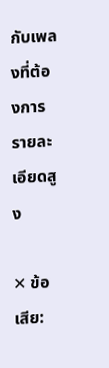กับเพลงที่ต้องการรายละเอียดสูง

✕ ข้อเสีย: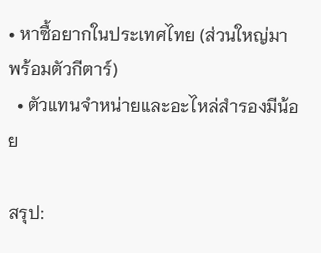• หาซื้อยากในประเทศไทย (ส่วนใหญ่มาพร้อมตัวกีตาร์)
  • ตัวแทนจำหน่ายและอะไหล่สำรองมีน้อย

สรุป: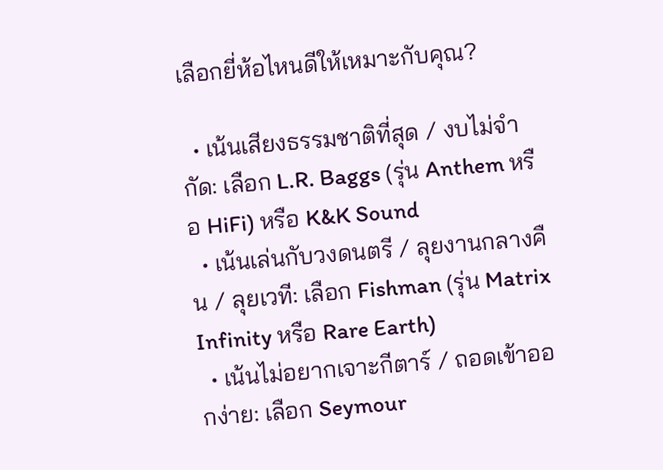เลือกยี่ห้อไหนดีให้เหมาะกับคุณ?

  • เน้นเสียงธรรมชาติที่สุด / งบไม่จำกัด: เลือก L.R. Baggs (รุ่น Anthem หรือ HiFi) หรือ K&K Sound
  • เน้นเล่นกับวงดนตรี / ลุยงานกลางคืน / ลุยเวที: เลือก Fishman (รุ่น Matrix Infinity หรือ Rare Earth)
  • เน้นไม่อยากเจาะกีตาร์ / ถอดเข้าออกง่าย: เลือก Seymour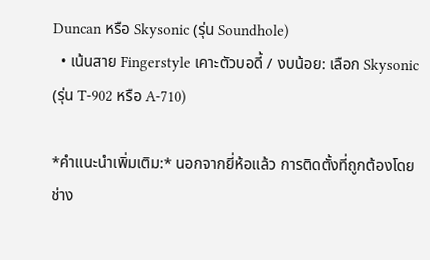Duncan หรือ Skysonic (รุ่น Soundhole)
  • เน้นสาย Fingerstyle เคาะตัวบอดี้ / งบน้อย: เลือก Skysonic (รุ่น T-902 หรือ A-710)

*คำแนะนำเพิ่มเติม:* นอกจากยี่ห้อแล้ว การติดตั้งที่ถูกต้องโดยช่าง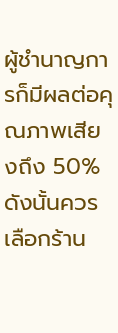ผู้ชำนาญการก็มีผลต่อคุณภาพเสียงถึง 50% ดังนั้นควรเลือกร้าน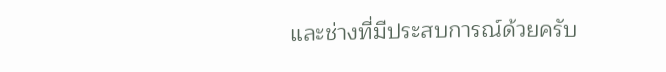และช่างที่มีประสบการณ์ด้วยครับ